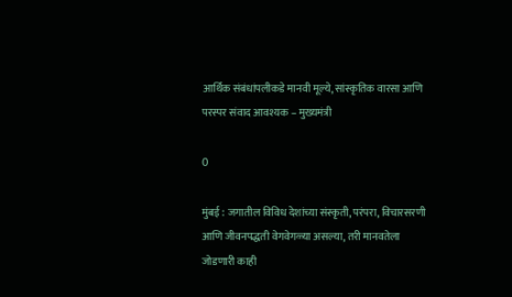आर्थिक संबंधांपलीकडे मानवी मूल्ये, सांस्कृतिक वारसा आणि परस्पर संवाद आवश्यक – मुख्यमंत्री

0

मुंबई : जगातील विविध देशांच्या संस्कृती, परंपरा, विचारसरणी आणि जीवनपद्धती वेगवेगळ्या असल्या, तरी मानवतेला जोडणारी काही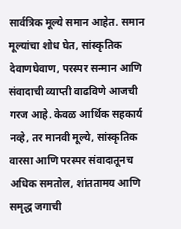सार्वत्रिक मूल्ये समान आहेत. समान मूल्यांचा शोध घेत, सांस्कृतिक देवाणघेवाण, परस्पर सन्मान आणि संवादाची व्याप्ती वाढविणे आजची गरज आहे. केवळ आर्थिक सहकार्य नव्हे, तर मानवी मूल्ये, सांस्कृतिक वारसा आणि परस्पर संवादातूनच अधिक समतोल, शांततामय आणि समृद्ध जगाची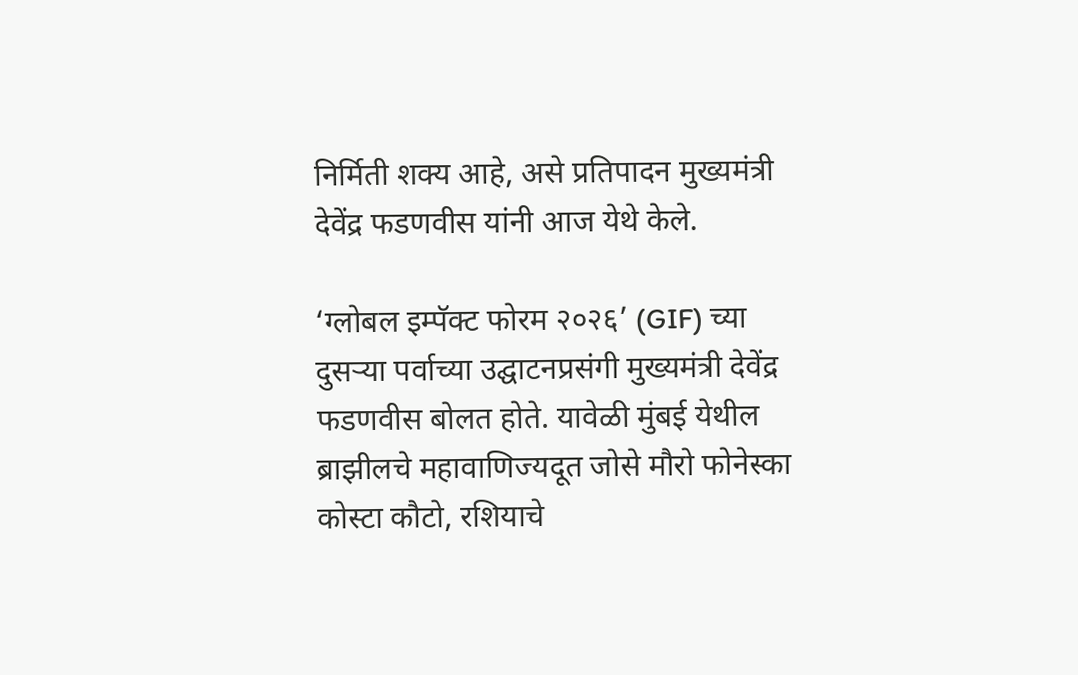निर्मिती शक्य आहे, असे प्रतिपादन मुख्यमंत्री देवेंद्र फडणवीस यांनी आज येथे केले.

‘ग्लोबल इम्पॅक्ट फोरम २०२६’ (GIF) च्या दुसऱ्या पर्वाच्या उद्घाटनप्रसंगी मुख्यमंत्री देवेंद्र फडणवीस बोलत होते. यावेळी मुंबई येथील ब्राझीलचे महावाणिज्यदूत जोसे मौरो फोनेस्का कोस्टा कौटो, रशियाचे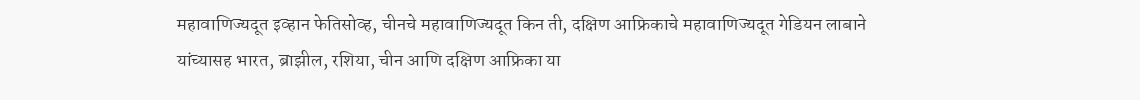महावाणिज्यदूत इव्हान फेतिसोव्ह, चीनचे महावाणिज्यदूत किन ती, दक्षिण आफ्रिकाचे महावाणिज्यदूत गेडियन लाबाने यांच्यासह भारत, ब्राझील, रशिया, चीन आणि दक्षिण आफ्रिका या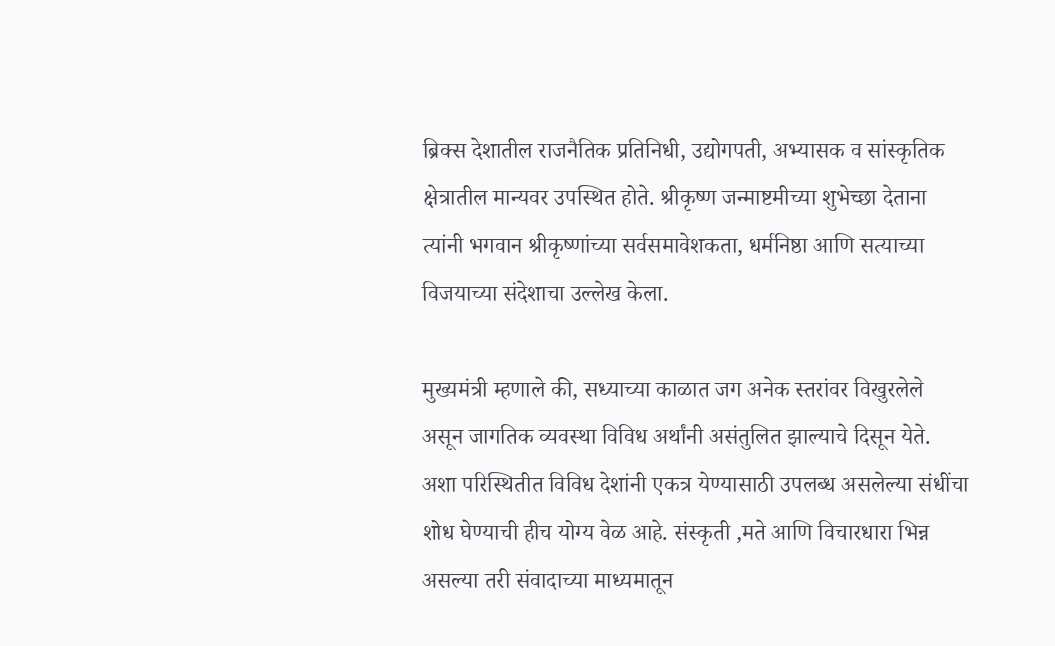ब्रिक्स देशातील राजनैतिक प्रतिनिधी, उद्योगपती, अभ्यासक व सांस्कृतिक क्षेत्रातील मान्यवर उपस्थित होते. श्रीकृष्ण जन्माष्टमीच्या शुभेच्छा देताना त्यांनी भगवान श्रीकृष्णांच्या सर्वसमावेशकता, धर्मनिष्ठा आणि सत्याच्या विजयाच्या संदेशाचा उल्लेख केला.

मुख्यमंत्री म्हणाले की, सध्याच्या काळात जग अनेक स्तरांवर विखुरलेले असून जागतिक व्यवस्था विविध अर्थांनी असंतुलित झाल्याचे दिसून येते. अशा परिस्थितीत विविध देशांनी एकत्र येण्यासाठी उपलब्ध असलेल्या संधींचा शोध घेण्याची हीच योग्य वेळ आहे. संस्कृती ,मते आणि विचारधारा भिन्न असल्या तरी संवादाच्या माध्यमातून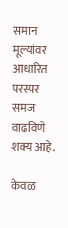समान मूल्यांवर आधारित परस्पर समज वाढविणे शक्य आहे.

केवळ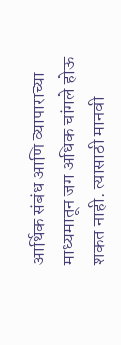आर्थिक संबंध आणि व्यापाराच्या माध्यमातून जग अधिक चांगले होऊ शकत नाही. त्यासाठी मानवी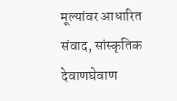मूल्यांवर आधारित संवाद, सांस्कृतिक देवाणघेवाण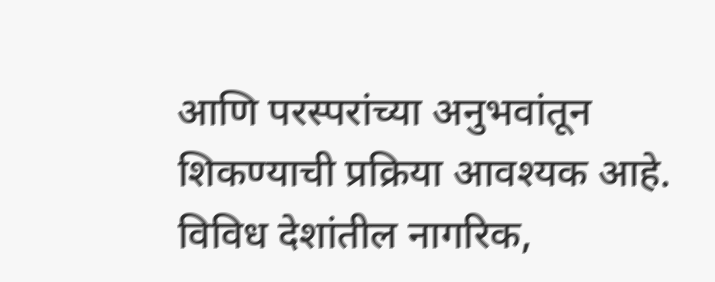आणि परस्परांच्या अनुभवांतून शिकण्याची प्रक्रिया आवश्यक आहे. विविध देशांतील नागरिक,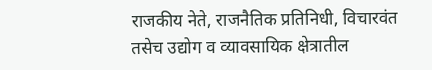राजकीय नेते, राजनैतिक प्रतिनिधी, विचारवंत तसेच उद्योग व व्यावसायिक क्षेत्रातील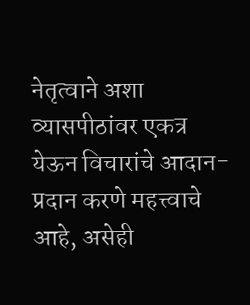नेतृत्वाने अशा व्यासपीठांवर एकत्र येऊन विचारांचे आदान-प्रदान करणे महत्त्वाचे आहे, असेही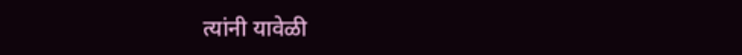त्यांनी यावेळी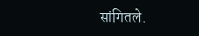सांगितले.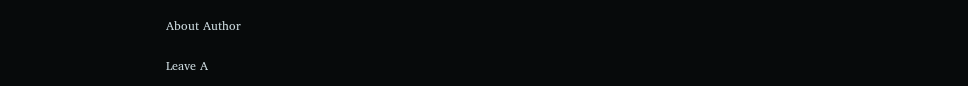About Author

Leave A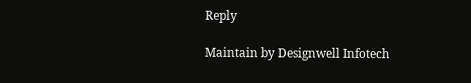Reply

Maintain by Designwell Infotech